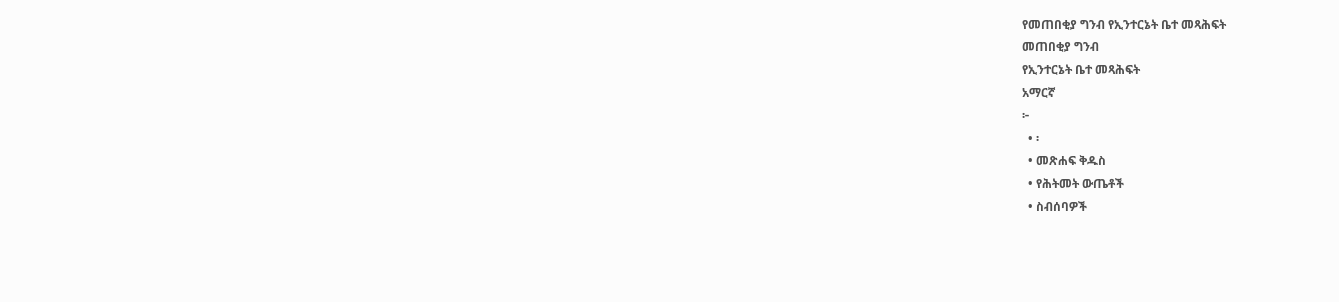የመጠበቂያ ግንብ የኢንተርኔት ቤተ መጻሕፍት
መጠበቂያ ግንብ
የኢንተርኔት ቤተ መጻሕፍት
አማርኛ
፦
  • ፡
  • መጽሐፍ ቅዱስ
  • የሕትመት ውጤቶች
  • ስብሰባዎች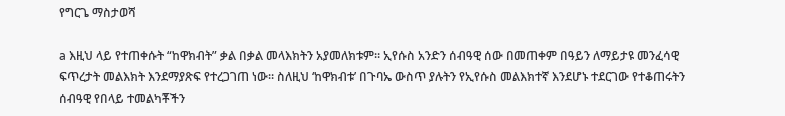የግርጌ ማስታወሻ

a እዚህ ላይ የተጠቀሱት “ከዋክብት” ቃል በቃል መላእክትን አያመለክቱም። ኢየሱስ አንድን ሰብዓዊ ሰው በመጠቀም በዓይን ለማይታዩ መንፈሳዊ ፍጥረታት መልእክት እንደማያጽፍ የተረጋገጠ ነው። ስለዚህ ‘ከዋክብቱ’ በጉባኤ ውስጥ ያሉትን የኢየሱስ መልእክተኛ እንደሆኑ ተደርገው የተቆጠሩትን ሰብዓዊ የበላይ ተመልካቾችን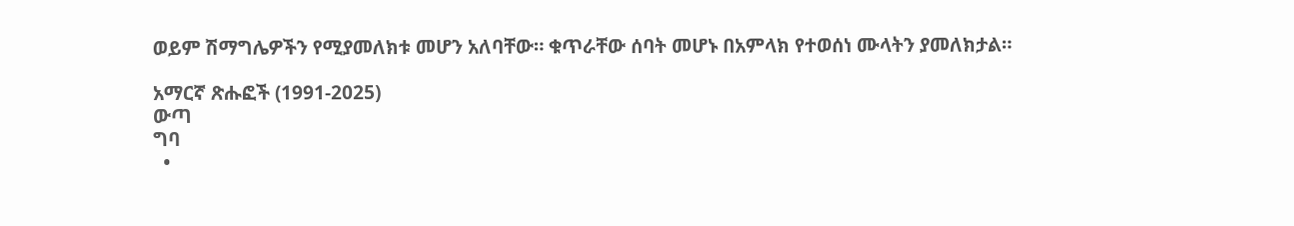ወይም ሽማግሌዎችን የሚያመለክቱ መሆን አለባቸው። ቁጥራቸው ሰባት መሆኑ በአምላክ የተወሰነ ሙላትን ያመለክታል።

አማርኛ ጽሑፎች (1991-2025)
ውጣ
ግባ
  •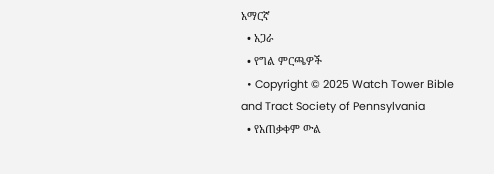አማርኛ
  • አጋራ
  • የግል ምርጫዎች
  • Copyright © 2025 Watch Tower Bible and Tract Society of Pennsylvania
  • የአጠቃቀም ውል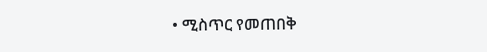• ሚስጥር የመጠበቅ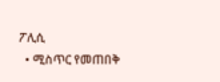ፖሊሲ
  • ሚስጥር የመጠበቅ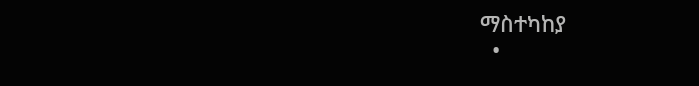ማስተካከያ
  •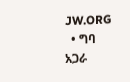JW.ORG
  • ግባ
አጋራ